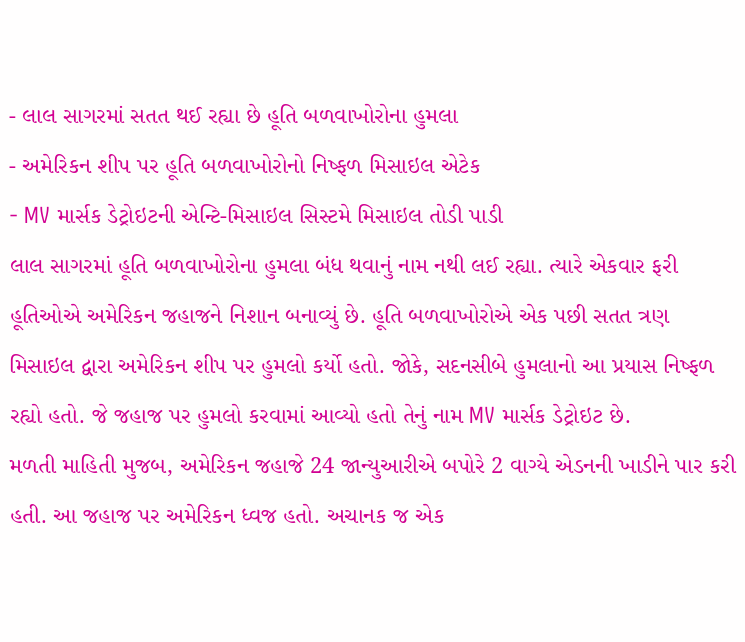- લાલ સાગરમાં સતત થઈ રહ્યા છે હૂતિ બળવાખોરોના હુમલા
- અમેરિકન શીપ પર હૂતિ બળવાખોરોનો નિષ્ફળ મિસાઇલ એટેક
- MV માર્સક ડેટ્રોઇટની એન્ટિ-મિસાઇલ સિસ્ટમે મિસાઇલ તોડી પાડી
લાલ સાગરમાં હૂતિ બળવાખોરોના હુમલા બંધ થવાનું નામ નથી લઈ રહ્યા. ત્યારે એકવાર ફરી હૂતિઓએ અમેરિકન જહાજને નિશાન બનાવ્યું છે. હૂતિ બળવાખોરોએ એક પછી સતત ત્રણ મિસાઇલ દ્વારા અમેરિકન શીપ પર હુમલો કર્યો હતો. જોકે, સદનસીબે હુમલાનો આ પ્રયાસ નિષ્ફળ રહ્યો હતો. જે જહાજ પર હુમલો કરવામાં આવ્યો હતો તેનું નામ MV માર્સક ડેટ્રોઇટ છે.
મળતી માહિતી મુજબ, અમેરિકન જહાજે 24 જાન્યુઆરીએ બપોરે 2 વાગ્યે એડનની ખાડીને પાર કરી હતી. આ જહાજ પર અમેરિકન ધ્વજ હતો. અચાનક જ એક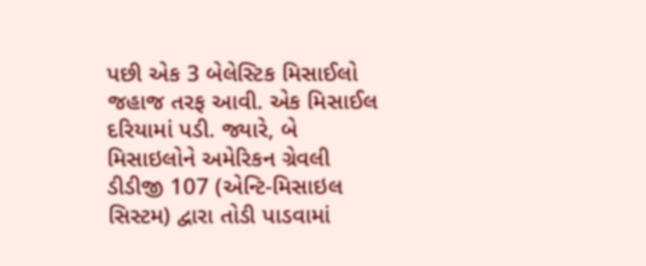પછી એક 3 બેલેસ્ટિક મિસાઈલો જહાજ તરફ આવી. એક મિસાઈલ દરિયામાં પડી. જ્યારે, બે મિસાઇલોને અમેરિકન ગ્રેવલી ડીડીજી 107 (એન્ટિ-મિસાઇલ સિસ્ટમ) દ્વારા તોડી પાડવામાં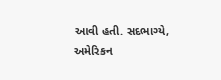આવી હતી. સદભાગ્યે, અમેરિકન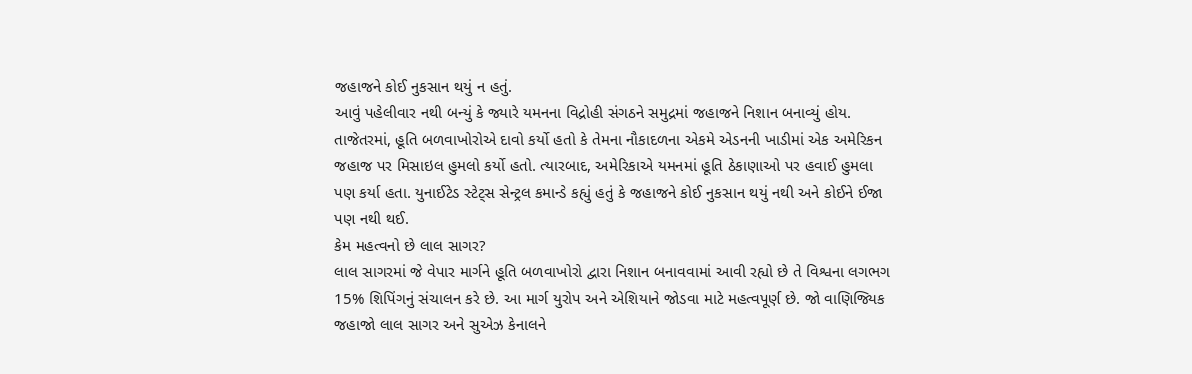જહાજને કોઈ નુકસાન થયું ન હતું.
આવું પહેલીવાર નથી બન્યું કે જ્યારે યમનના વિદ્રોહી સંગઠને સમુદ્રમાં જહાજને નિશાન બનાવ્યું હોય. તાજેતરમાં, હૂતિ બળવાખોરોએ દાવો કર્યો હતો કે તેમના નૌકાદળના એકમે એડનની ખાડીમાં એક અમેરિકન જહાજ પર મિસાઇલ હુમલો કર્યો હતો. ત્યારબાદ, અમેરિકાએ યમનમાં હૂતિ ઠેકાણાઓ પર હવાઈ હુમલા પણ કર્યા હતા. યુનાઈટેડ સ્ટેટ્સ સેન્ટ્રલ કમાન્ડે કહ્યું હતું કે જહાજને કોઈ નુકસાન થયું નથી અને કોઈને ઈજા પણ નથી થઈ.
કેમ મહત્વનો છે લાલ સાગર?
લાલ સાગરમાં જે વેપાર માર્ગને હૂતિ બળવાખોરો દ્વારા નિશાન બનાવવામાં આવી રહ્યો છે તે વિશ્વના લગભગ 15% શિપિંગનું સંચાલન કરે છે. આ માર્ગ યુરોપ અને એશિયાને જોડવા માટે મહત્વપૂર્ણ છે. જો વાણિજ્યિક જહાજો લાલ સાગર અને સુએઝ કેનાલને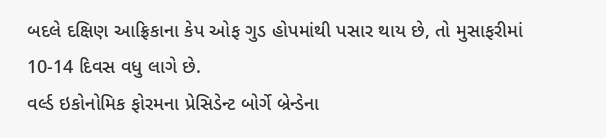બદલે દક્ષિણ આફ્રિકાના કેપ ઓફ ગુડ હોપમાંથી પસાર થાય છે, તો મુસાફરીમાં 10-14 દિવસ વધુ લાગે છે.
વર્લ્ડ ઇકોનોમિક ફોરમના પ્રેસિડેન્ટ બોર્ગે બ્રેન્ડેના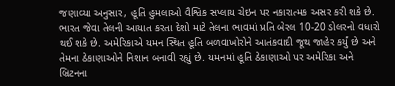જણાવ્યા અનુસાર, હૂતિ હુમલાઓ વૈશ્વિક સપ્લાય ચેઇન પર નકારાત્મક અસર કરી શકે છે. ભારત જેવા તેલની આયાત કરતા દેશો માટે તેલના ભાવમાં પ્રતિ બેરલ 10-20 ડોલરનો વધારો થઈ શકે છે. અમેરિકાએ યમન સ્થિત હૂતિ બળવાખોરોને આતંકવાદી જૂથ જાહેર કર્યું છે અને તેમના ઠેકાણાઓને નિશાન બનાવી રહ્યું છે. યમનમાં હૂતિ ઠેકાણાઓ પર અમેરિકા અને બ્રિટનના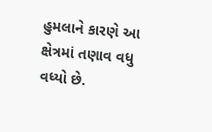હુમલાને કારણે આ ક્ષેત્રમાં તણાવ વધુ વધ્યો છે.